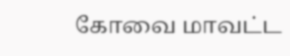கோவை மாவட்ட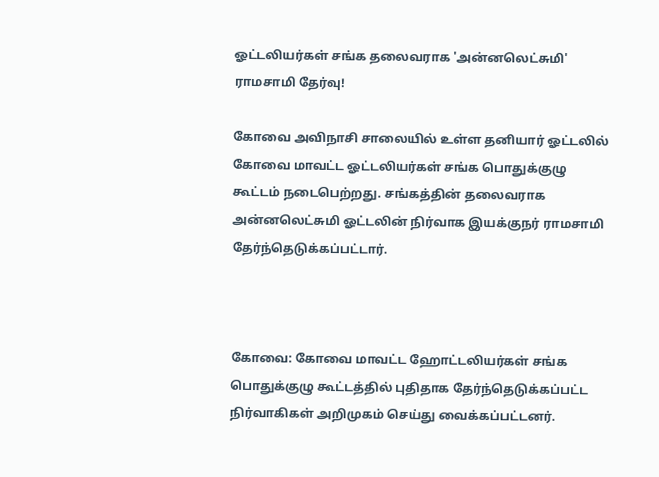ஓட்டலியர்கள் சங்க தலைவராக 'அன்னலெட்சுமி' ராமசாமி தேர்வு!

கோவை அவிநாசி சாலையில் உள்ள தனியார் ஓட்டலில் கோவை மாவட்ட ஓட்டலியர்கள் சங்க பொதுக்குழு கூட்டம் நடைபெற்றது. சங்கத்தின் தலைவராக அன்னலெட்சுமி ஓட்டலின் நிர்வாக இயக்குநர் ராமசாமி தேர்ந்தெடுக்கப்பட்டார்.



கோவை: கோவை மாவட்ட ஹோட்டலியர்கள் சங்க பொதுக்குழு கூட்டத்தில் புதிதாக தேர்ந்தெடுக்கப்பட்ட நிர்வாகிகள் அறிமுகம் செய்து வைக்கப்பட்டனர்.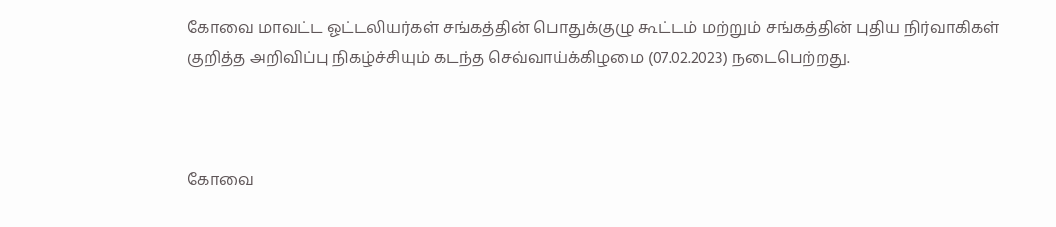கோவை மாவட்ட ஓட்டலியர்கள் சங்கத்தின் பொதுக்குழு கூட்டம் மற்றும் சங்கத்தின் புதிய நிர்வாகிகள் குறித்த அறிவிப்பு நிகழ்ச்சியும் கடந்த செவ்வாய்க்கிழமை (07.02.2023) நடைபெற்றது.



கோவை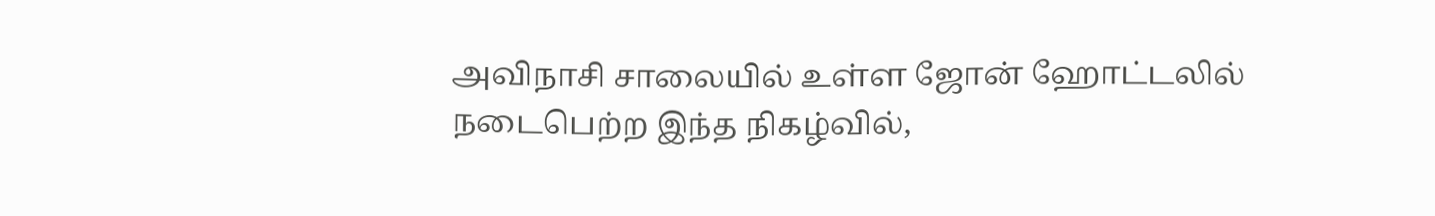அவிநாசி சாலையில் உள்ள ஜோன் ஹோட்டலில் நடைபெற்ற இந்த நிகழ்வில்,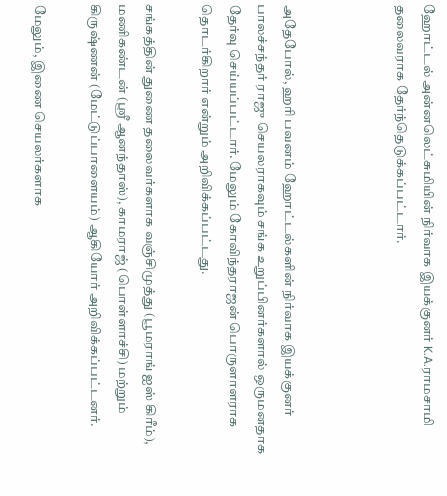ஹோட்டல் அன்னலெட்சுமியின் நிர்வாக இயக்குனர் K.A.ராமசாமி தலைவராக தேர்ந்தெடுக்கப்பட்டார்.



அதேபோல், ஹரி பவனம் ஹோட்டல்களின் நிர்வாக இயக்குனர் பாலச்சந்தர் ராஜு செயலராகவும் சங்க உறுப்பினர்களால் ஒருமனதாக தேர்வு செய்யப்பட்டார். மேலும் கோவிந்தராஜன் பொருளாளராக தொடர்கிறார் என்றும் அறிவிக்கப்பட்டது.

சங்கத்தின் துணை தலைவர்களாக வஞ்சிமுத்து (பூமராங் ஐஸ் கிரீம்), மணிகண்டன் (ஸ்ரீ ஆனந்தாஸ்), காமராஜ் (பொள்ளாச்சி) மற்றும் கிருஷ்ணன் (மேட்டுப்பாளையம்) ஆகியோர் அறிவிக்கப்பட்டனர்.

மேலும், இணை செயலர்களாக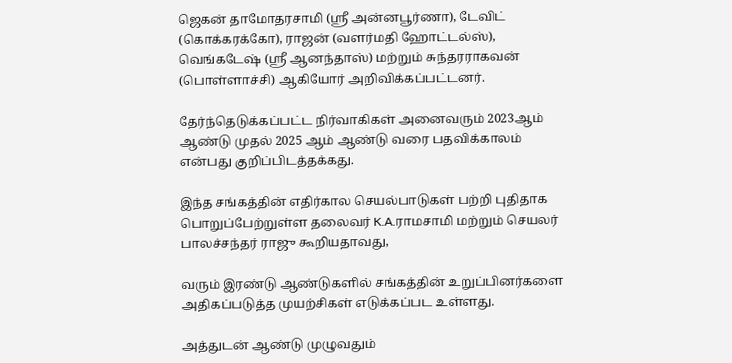ஜெகன் தாமோதரசாமி (ஸ்ரீ அன்னபூர்ணா), டேவிட் (கொக்கரக்கோ), ராஜன் (வளர்மதி ஹோட்டல்ஸ்), வெங்கடேஷ் (ஸ்ரீ ஆனந்தாஸ்) மற்றும் சுந்தரராகவன் (பொள்ளாச்சி) ஆகியோர் அறிவிக்கப்பட்டனர்.

தேர்ந்தெடுக்கப்பட்ட நிர்வாகிகள் அனைவரும் 2023ஆம் ஆண்டு முதல் 2025 ஆம் ஆண்டு வரை பதவிக்காலம் என்பது குறிப்பிடத்தக்கது.

இந்த சங்கத்தின் எதிர்கால செயல்பாடுகள் பற்றி புதிதாக பொறுப்பேற்றுள்ள தலைவர் K.A.ராமசாமி மற்றும் செயலர் பாலச்சந்தர் ராஜு கூறியதாவது,

வரும் இரண்டு ஆண்டுகளில் சங்கத்தின் உறுப்பினர்களை அதிகப்படுத்த முயற்சிகள் எடுக்கப்பட உள்ளது.

அத்துடன் ஆண்டு முழுவதும்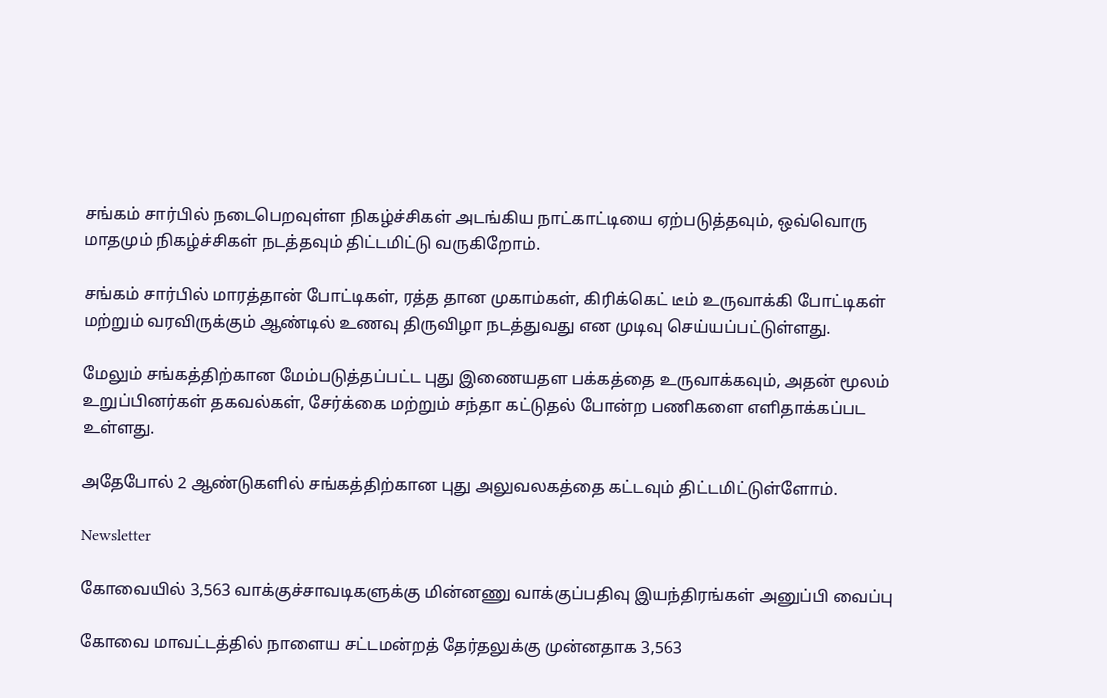சங்கம் சார்பில் நடைபெறவுள்ள நிகழ்ச்சிகள் அடங்கிய நாட்காட்டியை ஏற்படுத்தவும், ஒவ்வொரு மாதமும் நிகழ்ச்சிகள் நடத்தவும் திட்டமிட்டு வருகிறோம்.

சங்கம் சார்பில் மாரத்தான் போட்டிகள், ரத்த தான முகாம்கள், கிரிக்கெட் டீம் உருவாக்கி போட்டிகள் மற்றும் வரவிருக்கும் ஆண்டில் உணவு திருவிழா நடத்துவது என முடிவு செய்யப்பட்டுள்ளது.

மேலும் சங்கத்திற்கான மேம்படுத்தப்பட்ட புது இணையதள பக்கத்தை உருவாக்கவும், அதன் மூலம் உறுப்பினர்கள் தகவல்கள், சேர்க்கை மற்றும் சந்தா கட்டுதல் போன்ற பணிகளை எளிதாக்கப்பட உள்ளது.

அதேபோல் 2 ஆண்டுகளில் சங்கத்திற்கான புது அலுவலகத்தை கட்டவும் திட்டமிட்டுள்ளோம்.

Newsletter

கோவையில் 3,563 வாக்குச்சாவடிகளுக்கு மின்னணு வாக்குப்பதிவு இயந்திரங்கள் அனுப்பி வைப்பு

கோவை மாவட்டத்தில் நாளைய சட்டமன்றத் தேர்தலுக்கு முன்னதாக 3,563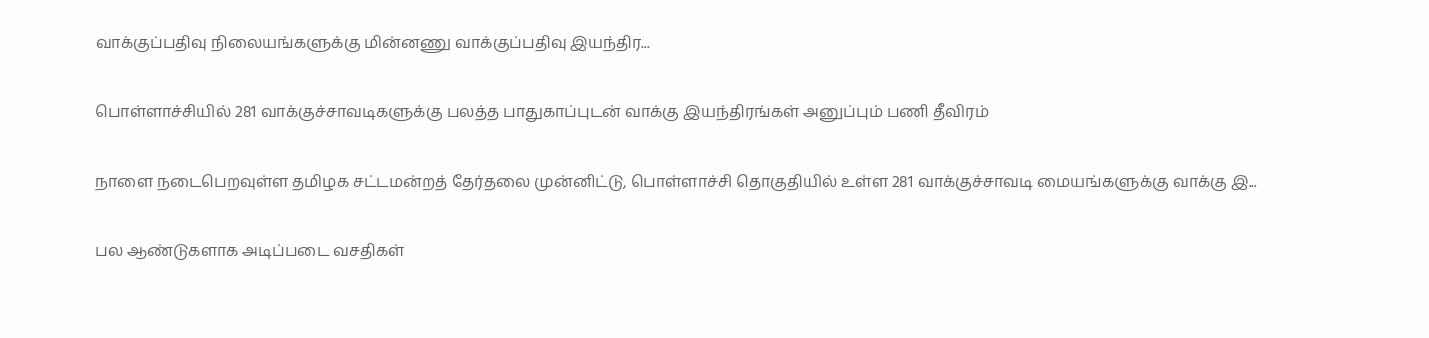வாக்குப்பதிவு நிலையங்களுக்கு மின்னணு வாக்குப்பதிவு இயந்திர...

பொள்ளாச்சியில் 281 வாக்குச்சாவடிகளுக்கு பலத்த பாதுகாப்புடன் வாக்கு இயந்திரங்கள் அனுப்பும் பணி தீவிரம்

நாளை நடைபெறவுள்ள தமிழக சட்டமன்றத் தேர்தலை முன்னிட்டு, பொள்ளாச்சி தொகுதியில் உள்ள 281 வாக்குச்சாவடி மையங்களுக்கு வாக்கு இ...

பல ஆண்டுகளாக அடிப்படை வசதிகள்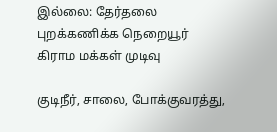இல்லை: தேர்தலை புறக்கணிக்க நெறையூர் கிராம மக்கள் முடிவு

குடிநீர், சாலை, போக்குவரத்து,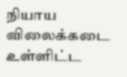நியாய விலைக்கடை உள்ளிட்ட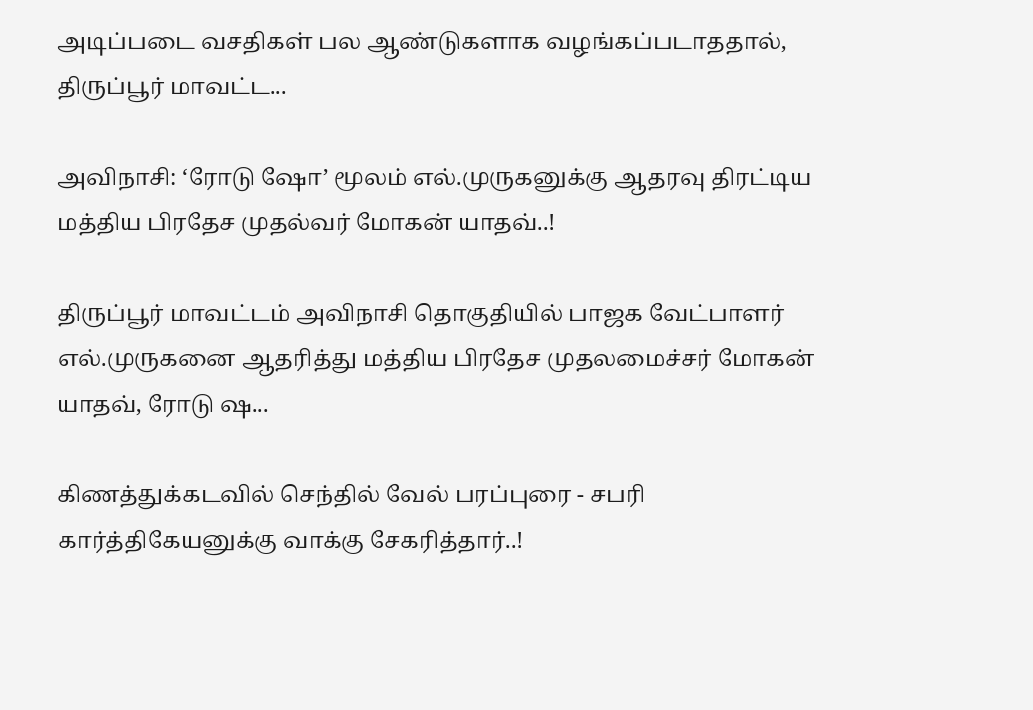அடிப்படை வசதிகள் பல ஆண்டுகளாக வழங்கப்படாததால், திருப்பூர் மாவட்ட...

அவிநாசி: ‘ரோடு ஷோ’ மூலம் எல்.முருகனுக்கு ஆதரவு திரட்டிய மத்திய பிரதேச முதல்வர் மோகன் யாதவ்..!

திருப்பூர் மாவட்டம் அவிநாசி தொகுதியில் பாஜக வேட்பாளர் எல்.முருகனை ஆதரித்து மத்திய பிரதேச முதலமைச்சர் மோகன் யாதவ், ரோடு ஷ...

கிணத்துக்கடவில் செந்தில் வேல் பரப்புரை - சபரி கார்த்திகேயனுக்கு வாக்கு சேகரித்தார்..!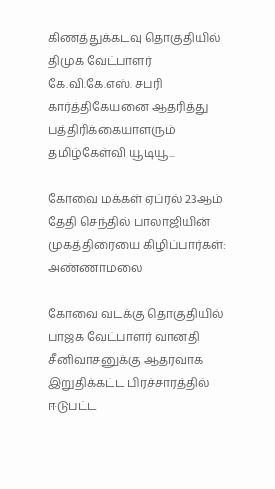கிணத்துக்கடவு தொகுதியில் திமுக வேட்பாளர் கே.வி.கே.எஸ். சபரி கார்த்திகேயனை ஆதரித்து பத்திரிக்கையாளரும் தமிழ்கேள்வி யூடியூ...

கோவை மக்கள் ஏப்ரல் 23ஆம் தேதி செந்தில் பாலாஜியின் முகத்திரையை கிழிப்பார்கள்: அண்ணாமலை

கோவை வடக்கு தொகுதியில் பாஜக வேட்பாளர் வானதி சீனிவாசனுக்கு ஆதரவாக இறுதிக்கட்ட பிரச்சாரத்தில் ஈடுபட்ட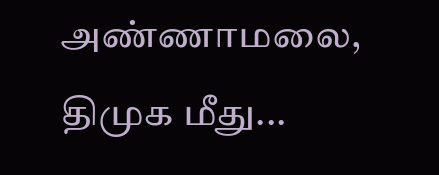அண்ணாமலை, திமுக மீது...